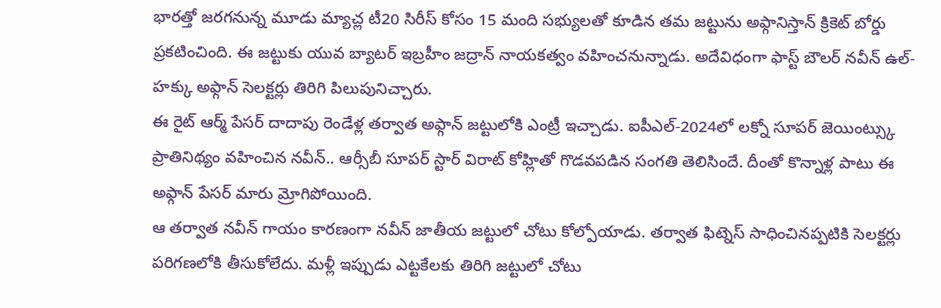భారత్తో జరగనున్న మూడు మ్యాచ్ల టీ20 సిరీస్ కోసం 15 మంది సభ్యులతో కూడిన తమ జట్టును అఫ్గానిస్తాన్ క్రికెట్ బోర్డు ప్రకటించింది. ఈ జట్టుకు యువ బ్యాటర్ ఇబ్రహీం జద్రాన్ నాయకత్వం వహించనున్నాడు. అదేవిధంగా ఫాస్ట్ బౌలర్ నవీన్ ఉల్-హక్కు అఫ్గాన్ సెలక్టర్లు తిరిగి పిలుపునిచ్చారు.
ఈ రైట్ ఆర్మ్ పేసర్ దాదాపు రెండేళ్ల తర్వాత అఫ్గాన్ జట్టులోకి ఎంట్రీ ఇచ్చాడు. ఐపీఎల్-2024లో లక్నో సూపర్ జెయింట్స్కు ప్రాతినిథ్యం వహించిన నవీన్.. ఆర్సీబీ సూపర్ స్టార్ విరాట్ కోహ్లితో గొడవపడిన సంగతి తెలిసిందే. దీంతో కొన్నాళ్ల పాటు ఈ అఫ్గాన్ పేసర్ మారు మ్రోగిపోయింది.
ఆ తర్వాత నవీన్ గాయం కారణంగా నవీన్ జాతీయ జట్టులో చోటు కోల్పోయాడు. తర్వాత ఫిట్నెస్ సాధించినప్పటికి సెలక్టర్లు పరిగణలోకి తీసుకోలేదు. మళ్లీ ఇప్పుడు ఎట్టకేలకు తిరిగి జట్టులో చోటు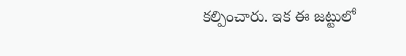కల్పించారు. ఇక ఈ జట్టులో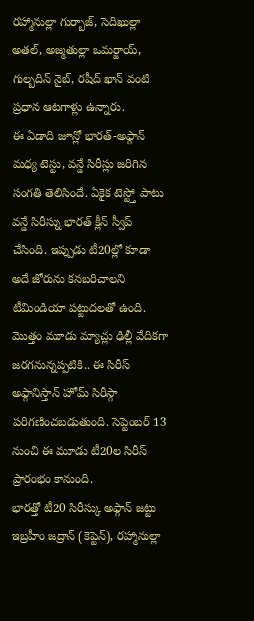రహ్మానుల్లా గుర్బాజ్, సెదిఖుల్లా అతల్, అజ్మతుల్లా ఒమర్జాయ్, గుల్బదిన్ నైబ్, రషీద్ ఖాన్ వంటి ప్రధాన ఆటగాళ్లు ఉన్నారు.
ఈ ఏడాది జూన్లో భారత్-అఫ్గాన్ మధ్య టెస్టు, వన్డే సిరీస్లు జరిగిన సంగతి తెలిసిందే. ఏకైక టెస్ట్తో పాటు వన్డే సిరీస్ను భారత్ క్లీన్ స్వీప్ చేసింది. ఇప్పుడు టీ20ల్లో కూడా అదే జోరును కనబరిచాలని టీమిండియా పట్టుదలతో ఉంది. మొత్తం మూడు మ్యాచ్లు ఢిల్లీ వేదికగా జరగనున్నప్పటికి.. ఈ సిరీస్ అఫ్గానిస్తాన్ హోమ్ సిరీస్గా పరిగణించబడుతుంది. సెప్టెంబర్ 13 నుంచి ఈ మూడు టీ20ల సిరీస్ ప్రారంభం కానుంది.
భారత్తో టీ20 సిరీస్కు అఫ్గాన్ జట్టు
ఇబ్రహీం జద్రాన్ (కెప్టెన్), రహ్మానుల్లా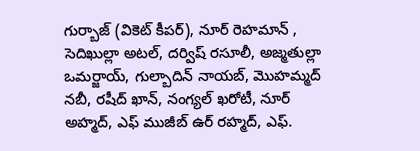గుర్బాజ్ (వికెట్ కీపర్), నూర్ రెహమాన్ , సెదిఖుల్లా అటల్, దర్విష్ రసూలీ, అజ్మతుల్లా ఒమర్జాయ్, గుల్బాదిన్ నాయబ్, మొహమ్మద్ నబీ, రషీద్ ఖాన్, నంగ్యల్ ఖరోటీ, నూర్ అహ్మద్, ఎఫ్ ముజీబ్ ఉర్ రహ్మద్, ఎఫ్.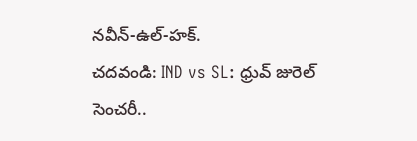నవీన్-ఉల్-హక్.
చదవండి: IND vs SL: ధ్రువ్ జురెల్ సెంచరీ..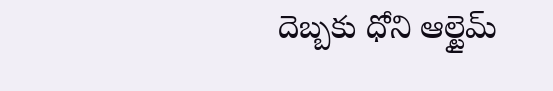దెబ్బకు ధోని ఆల్టైమ్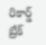రికార్డ్ బ్రేక్